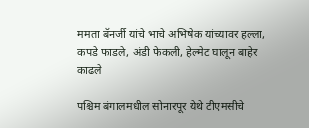ममता बॅनर्जी यांचे भाचे अभिषेक यांच्यावर हल्ला, कपडे फाडले, अंडी फेकली, हेल्मेट घालून बाहेर काढले

पश्चिम बंगालमधील सोनारपूर येथे टीएमसीचे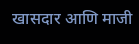खासदार आणि माजी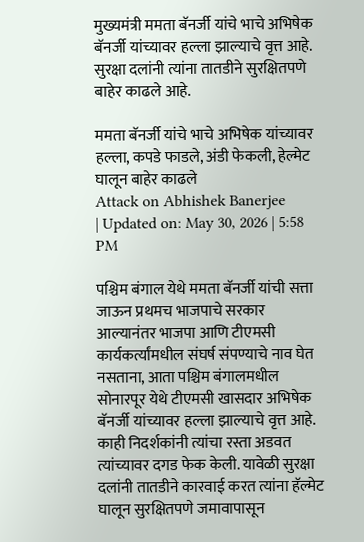मुख्यमंत्री ममता बॅनर्जी यांचे भाचे अभिषेक बॅनर्जी यांच्यावर हल्ला झाल्याचे वृत्त आहे. सुरक्षा दलांनी त्यांना तातडीने सुरक्षितपणे बाहेर काढले आहे.

ममता बॅनर्जी यांचे भाचे अभिषेक यांच्यावर हल्ला, कपडे फाडले, अंडी फेकली, हेल्मेट घालून बाहेर काढले
Attack on Abhishek Banerjee
| Updated on: May 30, 2026 | 5:58 PM

पश्चिम बंगाल येथे ममता बॅनर्जी यांची सत्ता जाऊन प्रथमच भाजपाचे सरकार आल्यानंतर भाजपा आणि टीएमसी कार्यकर्त्यांमधील संघर्ष संपण्याचे नाव घेत नसताना, आता पश्चिम बंगालमधील सोनारपूर येथे टीएमसी खासदार अभिषेक बॅनर्जी यांच्यावर हल्ला झाल्याचे वृत्त आहे. काही निदर्शकांनी त्यांचा रस्ता अडवत त्यांच्यावर दगड फेक केली. यावेळी सुरक्षा दलांनी तातडीने कारवाई करत त्यांना हॅल्मेट घालून सुरक्षितपणे जमावापासून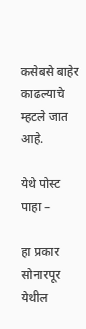कसेबसे बाहेर काढल्याचे म्हटले जात आहे.

येथे पोस्ट पाहा –

हा प्रकार सोनारपूर येथील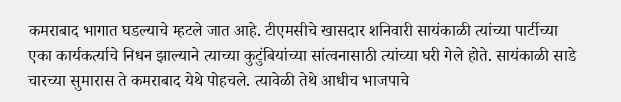कमराबाद भागात घडल्याचे म्हटले जात आहे. टीएमसीचे खासदार शनिवारी सायंकाळी त्यांच्या पार्टीच्या एका कार्यकर्त्याचे निधन झाल्याने त्याच्या कुटुंबियांच्या सांत्वनासाठी त्यांच्या घरी गेले होते. सायंकाळी साडे चारच्या सुमारास ते कमराबाद येथे पोहचले. त्यावेळी तेथे आधीच भाजपाचे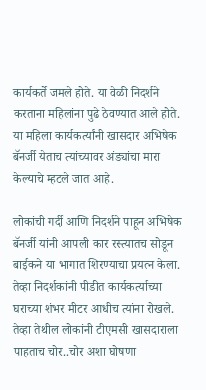कार्यकर्ते जमले होते. या वेळी निदर्शने करताना महिलांना पुढे ठेवण्यात आले होते. या महिला कार्यकर्त्यांनी खासदार अभिषेक बॅनर्जी येताच त्यांच्यावर अंड्यांचा मारा केल्याचे म्हटले जात आहे.

लोकांची गर्दी आणि निदर्शने पाहून अभिषेक बॅनर्जी यांनी आपली कार रस्त्यातच सोडून बाईकने या भागात शिरण्याचा प्रयत्न केला. तेव्हा निदर्शकांनी पीडीत कार्यकर्त्याच्या घराच्या शंभर मीटर आधीच त्यांना रोखले. तेव्हा तेथील लोकांनी टीएमसी खासदाराला पाहताच चोर..चोर अशा घोषणा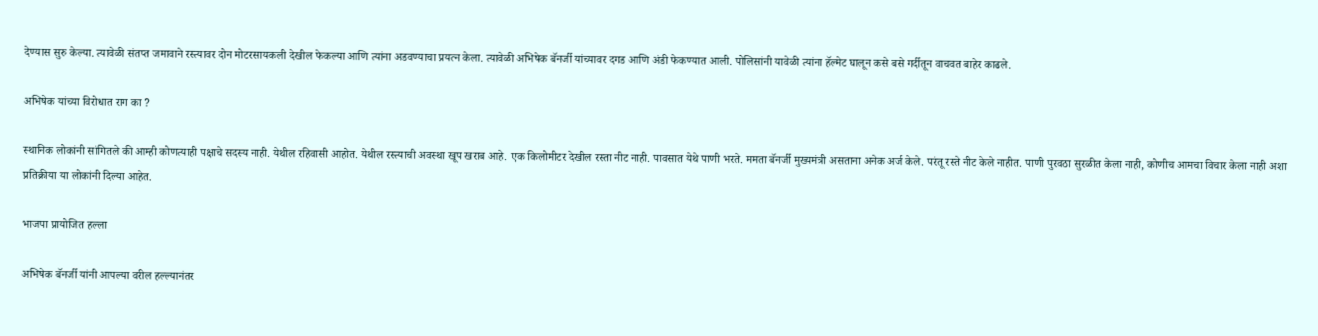देण्यास सुरु केल्या. त्यावेळी संतप्त जमावाने रस्त्यावर दोन मोटरसायकली देखील फेकल्या आणि त्यांना अडवण्याचा प्रयत्न केला. त्यावेळी अभिषेक बॅनर्जी यांच्यावर दगड आणि अंडी फेकण्यात आली. पोलिसांनी यावेळी त्यांना हॅल्मेट घालून कसे बसे गर्दीतून वाचवत बाहेर काढले.

अभिषेक यांच्या विरोधात राग का ?

स्थानिक लोकांनी सांगितले की आम्ही कोणत्याही पक्षाचे सदस्य नाही. येथील रहिवासी आहोत. येथील रस्त्याची अवस्था खूप खराब आहे. एक किलोमीटर देखील रस्ता नीट नाही. पावसात येथे पाणी भरते. ममता बॅनर्जी मुख्यमंत्री असताना अनेक अर्ज केले. परंतू रस्ते नीट केले नाहीत. पाणी पुरवठा सुरळीत केला नाही, कोणीच आमचा विचार केला नाही अशा प्रतिक्रीया या लोकांनी दिल्या आहेत.

भाजपा प्रायोजित हल्ला

अभिषेक बॅनर्जी यांनी आपल्या वरील हल्ल्यानंतर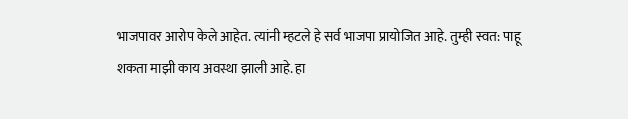भाजपावर आरोप केले आहेत. त्यांनी म्हटले हे सर्व भाजपा प्रायोजित आहे. तुम्ही स्वत: पाहू शकता माझी काय अवस्था झाली आहे. हा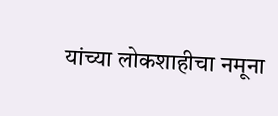यांच्या लोकशाहीचा नमूना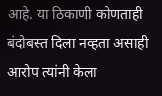आहे. या ठिकाणी कोणताही बंदोबस्त दिला नव्हता असाही आरोप त्यांनी केला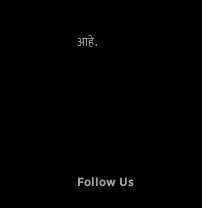आहे.





Follow Us